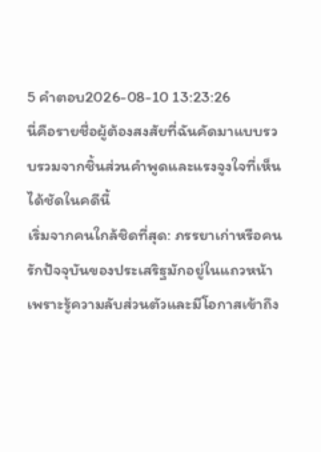5 คำตอบ2026-08-10 13:23:26
นี่คือรายชื่อผู้ต้องสงสัยที่ฉันคัดมาแบบรวบรวมจากชิ้นส่วนคำพูดและแรงจูงใจที่เห็นได้ชัดในคดีนี้
เริ่มจากคนใกล้ชิดที่สุด: ภรรยาเก่าหรือคนรักปัจจุบันของประเสริฐมักอยู่ในแถวหน้าเพราะรู้ความลับส่วนตัวและมีโอกาสเข้าถึง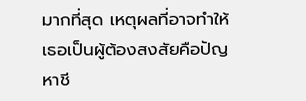มากที่สุด เหตุผลที่อาจทำให้เธอเป็นผู้ต้องสงสัยคือปัญหาชี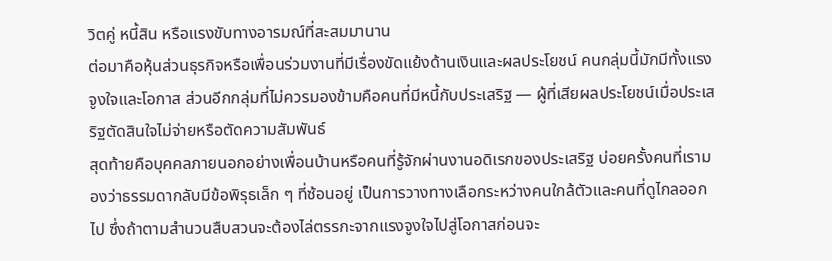วิตคู่ หนี้สิน หรือแรงขับทางอารมณ์ที่สะสมมานาน
ต่อมาคือหุ้นส่วนธุรกิจหรือเพื่อนร่วมงานที่มีเรื่องขัดแย้งด้านเงินและผลประโยชน์ คนกลุ่มนี้มักมีทั้งแรงจูงใจและโอกาส ส่วนอีกกลุ่มที่ไม่ควรมองข้ามคือคนที่มีหนี้กับประเสริฐ — ผู้ที่เสียผลประโยชน์เมื่อประเสริฐตัดสินใจไม่จ่ายหรือตัดความสัมพันธ์
สุดท้ายคือบุคคลภายนอกอย่างเพื่อนบ้านหรือคนที่รู้จักผ่านงานอดิเรกของประเสริฐ บ่อยครั้งคนที่เรามองว่าธรรมดากลับมีข้อพิรุธเล็ก ๆ ที่ซ้อนอยู่ เป็นการวางทางเลือกระหว่างคนใกล้ตัวและคนที่ดูไกลออกไป ซึ่งถ้าตามสำนวนสืบสวนจะต้องไล่ตรรกะจากแรงจูงใจไปสู่โอกาสก่อนจะ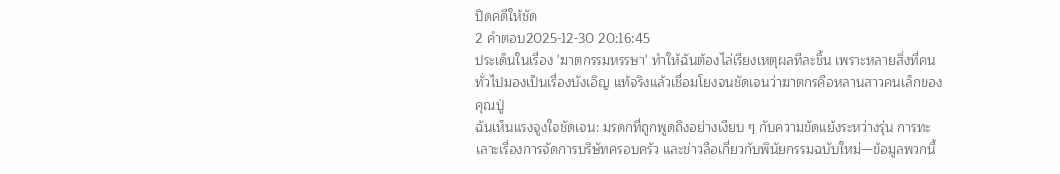ปิดคดีให้ชัด
2 คำตอบ2025-12-30 20:16:45
ประเด็นในเรื่อง 'ฆาตกรรมหรรษา' ทำให้ฉันต้องไล่เรียงเหตุผลทีละชิ้น เพราะหลายสิ่งที่คนทั่วไปมองเป็นเรื่องบังเอิญ แท้จริงแล้วเชื่อมโยงจนชัดเจนว่าฆาตกรคือหลานสาวคนเล็กของคุณปู่
ฉันเห็นแรงจูงใจชัดเจน: มรดกที่ถูกพูดถึงอย่างเงียบ ๆ กับความขัดแย้งระหว่างรุ่น การทะเลาะเรื่องการจัดการบริษัทครอบครัว และข่าวลือเกี่ยวกับพินัยกรรมฉบับใหม่—ข้อมูลพวกนี้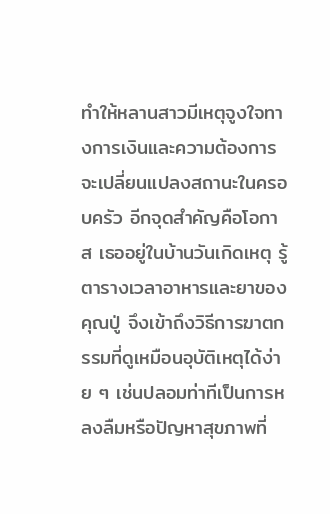ทำให้หลานสาวมีเหตุจูงใจทางการเงินและความต้องการจะเปลี่ยนแปลงสถานะในครอบครัว อีกจุดสำคัญคือโอกาส เธออยู่ในบ้านวันเกิดเหตุ รู้ตารางเวลาอาหารและยาของคุณปู่ จึงเข้าถึงวิธีการฆาตกรรมที่ดูเหมือนอุบัติเหตุได้ง่าย ๆ เช่นปลอมท่าทีเป็นการหลงลืมหรือปัญหาสุขภาพที่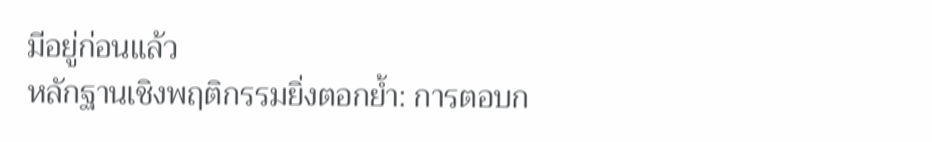มีอยู่ก่อนแล้ว
หลักฐานเชิงพฤติกรรมยิ่งตอกย้ำ: การตอบก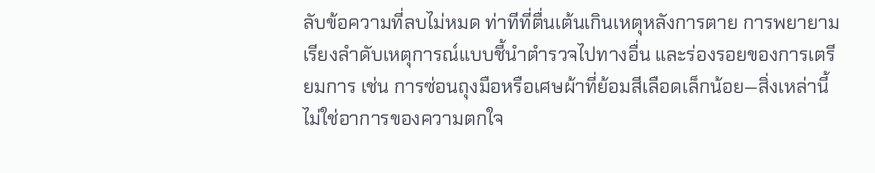ลับข้อความที่ลบไม่หมด ท่าทีที่ตื่นเต้นเกินเหตุหลังการตาย การพยายามเรียงลำดับเหตุการณ์แบบชี้นำตำรวจไปทางอื่น และร่องรอยของการเตรียมการ เช่น การซ่อนถุงมือหรือเศษผ้าที่ย้อมสีเลือดเล็กน้อย—สิ่งเหล่านี้ไม่ใช่อาการของความตกใจ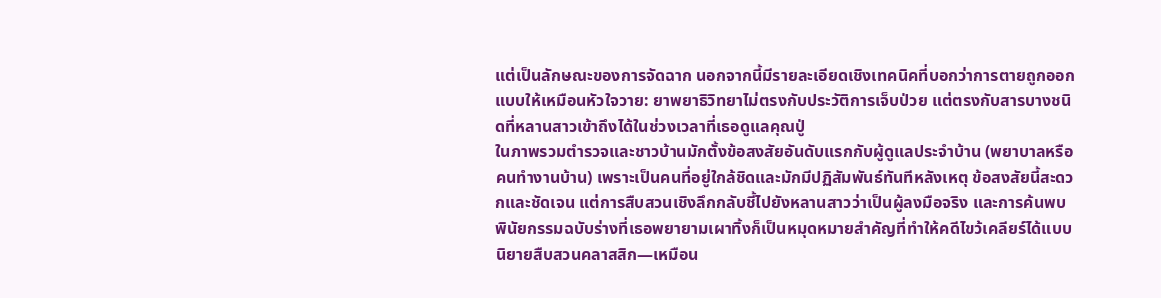แต่เป็นลักษณะของการจัดฉาก นอกจากนี้มีรายละเอียดเชิงเทคนิคที่บอกว่าการตายถูกออกแบบให้เหมือนหัวใจวาย: ยาพยาธิวิทยาไม่ตรงกับประวัติการเจ็บป่วย แต่ตรงกับสารบางชนิดที่หลานสาวเข้าถึงได้ในช่วงเวลาที่เธอดูแลคุณปู่
ในภาพรวมตำรวจและชาวบ้านมักตั้งข้อสงสัยอันดับแรกกับผู้ดูแลประจำบ้าน (พยาบาลหรือคนทำงานบ้าน) เพราะเป็นคนที่อยู่ใกล้ชิดและมักมีปฏิสัมพันธ์ทันทีหลังเหตุ ข้อสงสัยนี้สะดวกและชัดเจน แต่การสืบสวนเชิงลึกกลับชี้ไปยังหลานสาวว่าเป็นผู้ลงมือจริง และการค้นพบพินัยกรรมฉบับร่างที่เธอพยายามเผาทิ้งก็เป็นหมุดหมายสำคัญที่ทำให้คดีไขว้เคลียร์ได้แบบนิยายสืบสวนคลาสสิก—เหมือน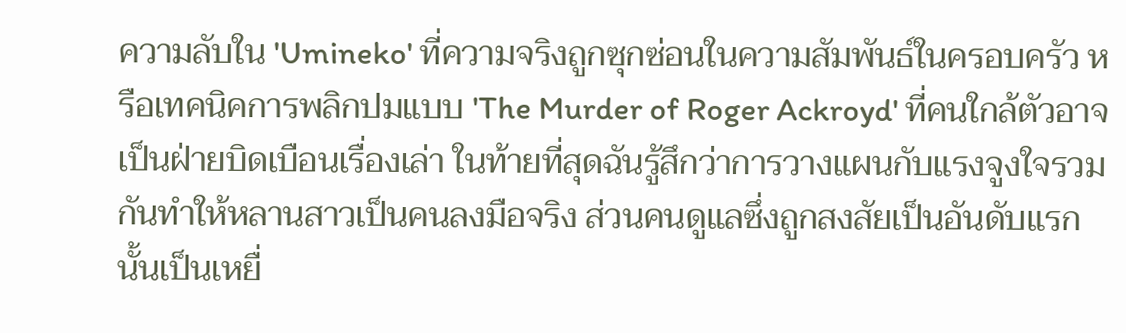ความลับใน 'Umineko' ที่ความจริงถูกซุกซ่อนในความสัมพันธ์ในครอบครัว หรือเทคนิคการพลิกปมแบบ 'The Murder of Roger Ackroyd' ที่คนใกล้ตัวอาจเป็นฝ่ายบิดเบือนเรื่องเล่า ในท้ายที่สุดฉันรู้สึกว่าการวางแผนกับแรงจูงใจรวมกันทำให้หลานสาวเป็นคนลงมือจริง ส่วนคนดูแลซึ่งถูกสงสัยเป็นอันดับแรกนั้นเป็นเหยื่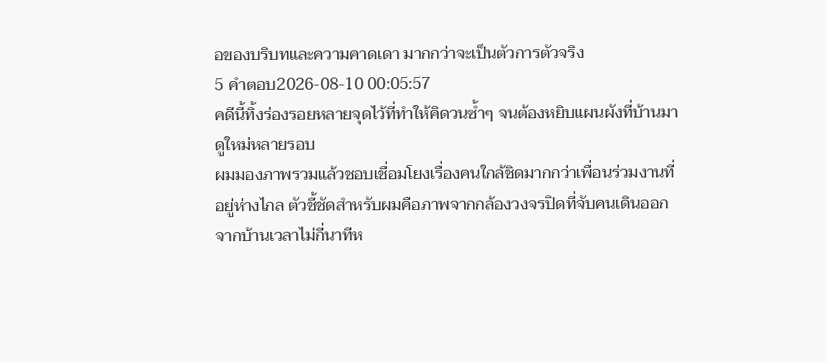อของบริบทและความคาดเดา มากกว่าจะเป็นตัวการตัวจริง
5 คำตอบ2026-08-10 00:05:57
คดีนี้ทิ้งร่องรอยหลายจุดไว้ที่ทำให้คิดวนซ้ำๆ จนต้องหยิบแผนผังที่บ้านมาดูใหม่หลายรอบ
ผมมองภาพรวมแล้วชอบเชื่อมโยงเรื่องคนใกล้ชิดมากกว่าเพื่อนร่วมงานที่อยู่ห่างไกล ตัวชี้ชัดสำหรับผมคือภาพจากกล้องวงจรปิดที่จับคนเดินออกจากบ้านเวลาไม่กี่นาทีห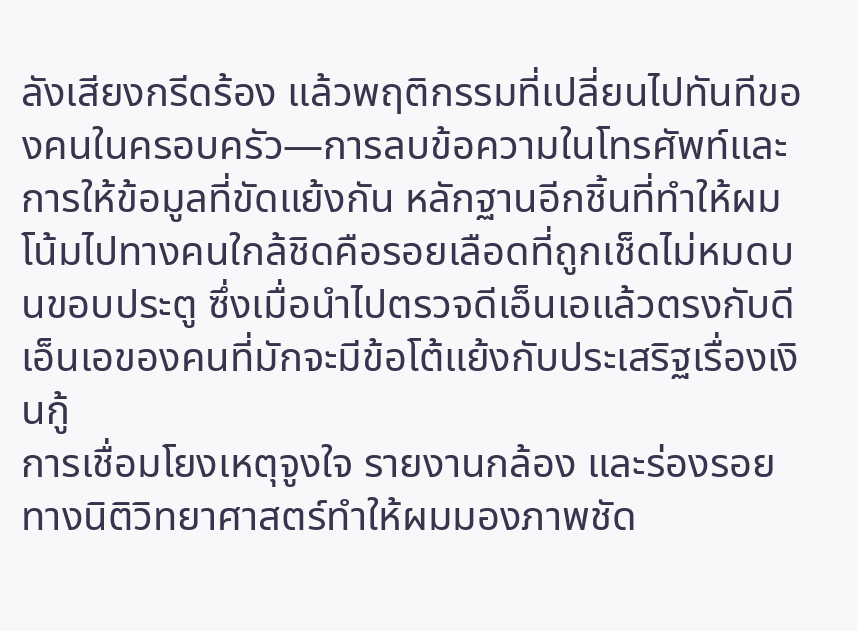ลังเสียงกรีดร้อง แล้วพฤติกรรมที่เปลี่ยนไปทันทีของคนในครอบครัว—การลบข้อความในโทรศัพท์และการให้ข้อมูลที่ขัดแย้งกัน หลักฐานอีกชิ้นที่ทำให้ผมโน้มไปทางคนใกล้ชิดคือรอยเลือดที่ถูกเช็ดไม่หมดบนขอบประตู ซึ่งเมื่อนำไปตรวจดีเอ็นเอแล้วตรงกับดีเอ็นเอของคนที่มักจะมีข้อโต้แย้งกับประเสริฐเรื่องเงินกู้
การเชื่อมโยงเหตุจูงใจ รายงานกล้อง และร่องรอยทางนิติวิทยาศาสตร์ทำให้ผมมองภาพชัด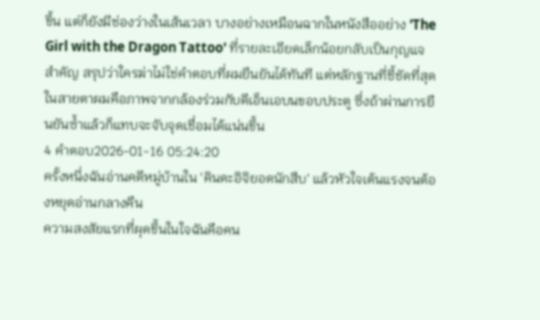ขึ้น แต่ก็ยังมีช่องว่างในเส้นเวลา บางอย่างเหมือนฉากในหนังสืออย่าง 'The Girl with the Dragon Tattoo' ที่รายละเอียดเล็กน้อยกลับเป็นกุญแจสำคัญ สรุปว่าใครฆ่าไม่ใช่คำตอบที่ผมยืนยันได้ทันที แต่หลักฐานที่ชี้ชัดที่สุดในสายตาผมคือภาพจากกล้องร่วมกับดีเอ็นเอบนขอบประตู ซึ่งถ้าผ่านการยืนยันซ้ำแล้วก็แทบจะจับจุดเชื่อมได้แน่นขึ้น
4 คำตอบ2026-01-16 05:24:20
ครั้งหนึ่งฉันอ่านคดีหมู่บ้านใน 'คินดะอิจิยอดนักสืบ' แล้วหัวใจเต้นแรงจนต้องหยุดอ่านกลางคืน
ความสงสัยแรกที่ผุดขึ้นในใจฉันคือคน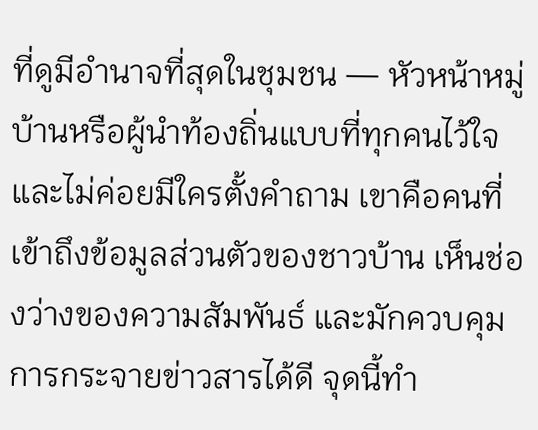ที่ดูมีอำนาจที่สุดในชุมชน — หัวหน้าหมู่บ้านหรือผู้นำท้องถิ่นแบบที่ทุกคนไว้ใจและไม่ค่อยมีใครตั้งคำถาม เขาคือคนที่เข้าถึงข้อมูลส่วนตัวของชาวบ้าน เห็นช่องว่างของความสัมพันธ์ และมักควบคุมการกระจายข่าวสารได้ดี จุดนี้ทำ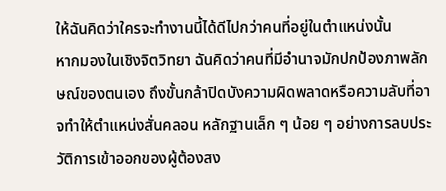ให้ฉันคิดว่าใครจะทำงานนี้ได้ดีไปกว่าคนที่อยู่ในตำแหน่งนั้น
หากมองในเชิงจิตวิทยา ฉันคิดว่าคนที่มีอำนาจมักปกป้องภาพลักษณ์ของตนเอง ถึงขั้นกล้าปิดบังความผิดพลาดหรือความลับที่อาจทำให้ตำแหน่งสั่นคลอน หลักฐานเล็ก ๆ น้อย ๆ อย่างการลบประวัติการเข้าออกของผู้ต้องสง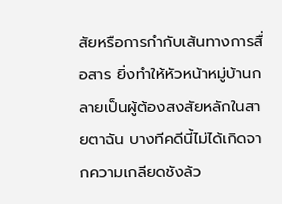สัยหรือการกำกับเส้นทางการสื่อสาร ยิ่งทำให้หัวหน้าหมู่บ้านกลายเป็นผู้ต้องสงสัยหลักในสายตาฉัน บางทีคดีนี้ไม่ได้เกิดจากความเกลียดชังล้ว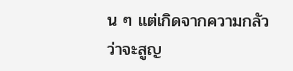น ๆ แต่เกิดจากความกลัวว่าจะสูญ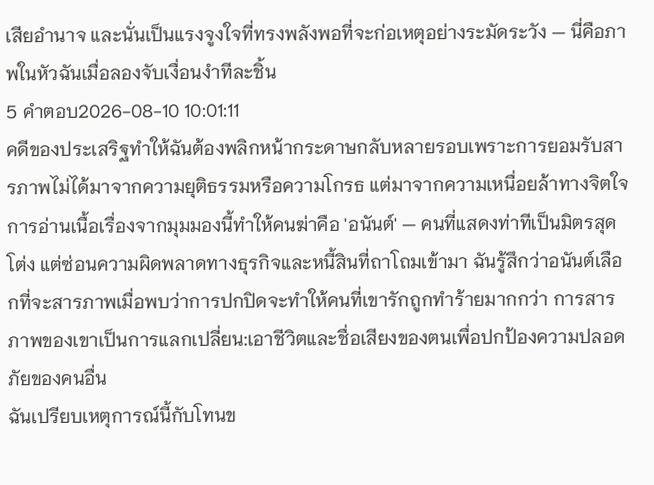เสียอำนาจ และนั่นเป็นแรงจูงใจที่ทรงพลังพอที่จะก่อเหตุอย่างระมัดระวัง — นี่คือภาพในหัวฉันเมื่อลองจับเงื่อนงำทีละชิ้น
5 คำตอบ2026-08-10 10:01:11
คดีของประเสริฐทำให้ฉันต้องพลิกหน้ากระดาษกลับหลายรอบเพราะการยอมรับสารภาพไม่ได้มาจากความยุติธรรมหรือความโกรธ แต่มาจากความเหนื่อยล้าทางจิตใจ
การอ่านเนื้อเรื่องจากมุมมองนี้ทำให้คนฆ่าคือ 'อนันต์' — คนที่แสดงท่าทีเป็นมิตรสุดโต่ง แต่ซ่อนความผิดพลาดทางธุรกิจและหนี้สินที่ถาโถมเข้ามา ฉันรู้สึกว่าอนันต์เลือกที่จะสารภาพเมื่อพบว่าการปกปิดจะทำให้คนที่เขารักถูกทำร้ายมากกว่า การสารภาพของเขาเป็นการแลกเปลี่ยน:เอาชีวิตและชื่อเสียงของตนเพื่อปกป้องความปลอดภัยของคนอื่น
ฉันเปรียบเหตุการณ์นี้กับโทนข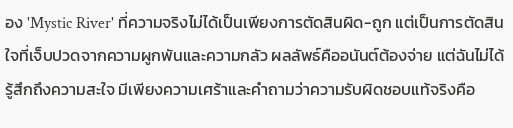อง 'Mystic River' ที่ความจริงไม่ได้เป็นเพียงการตัดสินผิด-ถูก แต่เป็นการตัดสินใจที่เจ็บปวดจากความผูกพันและความกลัว ผลลัพธ์คืออนันต์ต้องจ่าย แต่ฉันไม่ได้รู้สึกถึงความสะใจ มีเพียงความเศร้าและคำถามว่าความรับผิดชอบแท้จริงคือ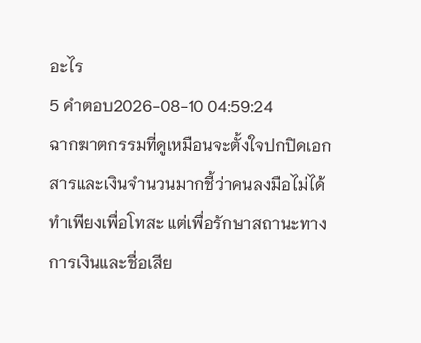อะไร
5 คำตอบ2026-08-10 04:59:24
ฉากฆาตกรรมที่ดูเหมือนจะตั้งใจปกปิดเอกสารและเงินจำนวนมากชี้ว่าคนลงมือไม่ได้ทำเพียงเพื่อโทสะ แต่เพื่อรักษาสถานะทางการเงินและชื่อเสีย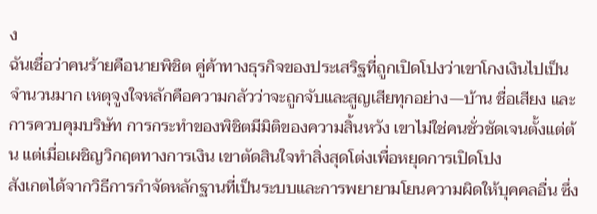ง
ฉันเชื่อว่าคนร้ายคือนายพิชิต คู่ค้าทางธุรกิจของประเสริฐที่ถูกเปิดโปงว่าเขาโกงเงินไปเป็นจำนวนมาก เหตุจูงใจหลักคือความกลัวว่าจะถูกจับและสูญเสียทุกอย่าง—บ้าน ชื่อเสียง และการควบคุมบริษัท การกระทำของพิชิตมีมิติของความสิ้นหวัง เขาไม่ใช่คนชั่วชัดเจนตั้งแต่ต้น แต่เมื่อเผชิญวิกฤตทางการเงิน เขาตัดสินใจทำสิ่งสุดโต่งเพื่อหยุดการเปิดโปง
สังเกตได้จากวิธีการกำจัดหลักฐานที่เป็นระบบและการพยายามโยนความผิดให้บุคคลอื่น ซึ่ง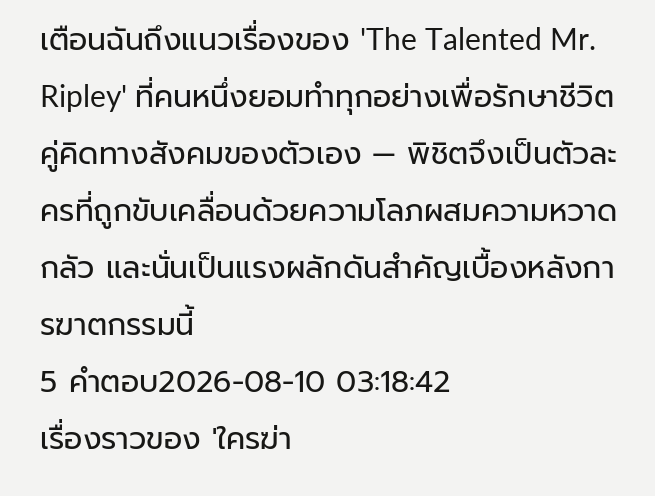เตือนฉันถึงแนวเรื่องของ 'The Talented Mr. Ripley' ที่คนหนึ่งยอมทำทุกอย่างเพื่อรักษาชีวิตคู่คิดทางสังคมของตัวเอง — พิชิตจึงเป็นตัวละครที่ถูกขับเคลื่อนด้วยความโลภผสมความหวาดกลัว และนั่นเป็นแรงผลักดันสำคัญเบื้องหลังการฆาตกรรมนี้
5 คำตอบ2026-08-10 03:18:42
เรื่องราวของ 'ใครฆ่า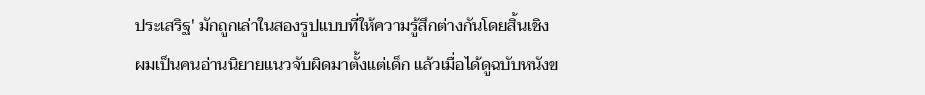ประเสริฐ' มักถูกเล่าในสองรูปแบบที่ให้ความรู้สึกต่างกันโดยสิ้นเชิง
ผมเป็นคนอ่านนิยายแนวจับผิดมาตั้งแต่เด็ก แล้วเมื่อได้ดูฉบับหนังข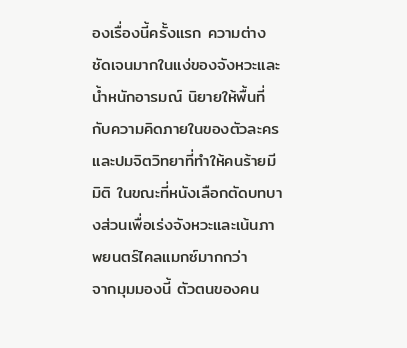องเรื่องนี้ครั้งแรก ความต่างชัดเจนมากในแง่ของจังหวะและน้ำหนักอารมณ์ นิยายให้พื้นที่กับความคิดภายในของตัวละครและปมจิตวิทยาที่ทำให้คนร้ายมีมิติ ในขณะที่หนังเลือกตัดบทบางส่วนเพื่อเร่งจังหวะและเน้นภาพยนตร์ไคลแมกซ์มากกว่า
จากมุมมองนี้ ตัวตนของคน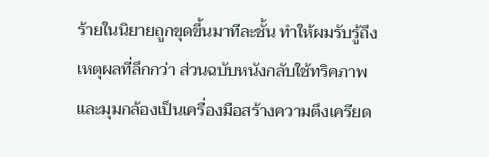ร้ายในนิยายถูกขุดขึ้นมาทีละชั้น ทำให้ผมรับรู้ถึงเหตุผลที่ลึกกว่า ส่วนฉบับหนังกลับใช้ทริคภาพและมุมกล้องเป็นเครื่องมือสร้างความตึงเครียด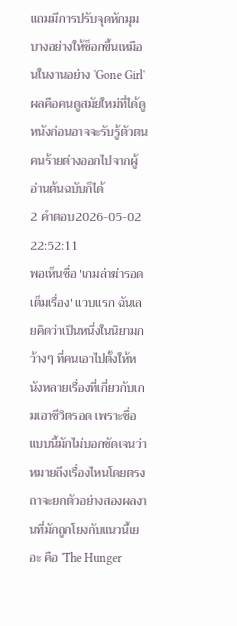แถมมีการปรับจุดหักมุมบางอย่างให้ช็อกขึ้นเหมือนในงานอย่าง 'Gone Girl' ผลคือคนดูสมัยใหม่ที่ได้ดูหนังก่อนอาจจะรับรู้ตัวตนคนร้ายต่างออกไปจากผู้อ่านต้นฉบับก็ได้
2 คำตอบ2026-05-02 22:52:11
พอเห็นชื่อ 'เกมล่าฆ่ารอด เต็มเรื่อง' แวบแรก ฉันเลยคิดว่าเป็นหนึ่งในนิยามกว้างๆ ที่คนเอาไปตั้งให้หนังหลายเรื่องที่เกี่ยวกับเกมเอาชีวิตรอด เพราะชื่อแบบนี้มักไม่บอกชัดเจนว่าหมายถึงเรื่องไหนโดยตรง
ถาจะยกตัวอย่างสองผลงานที่มักถูกโยงกับแนวนี้เยอะ คือ 'The Hunger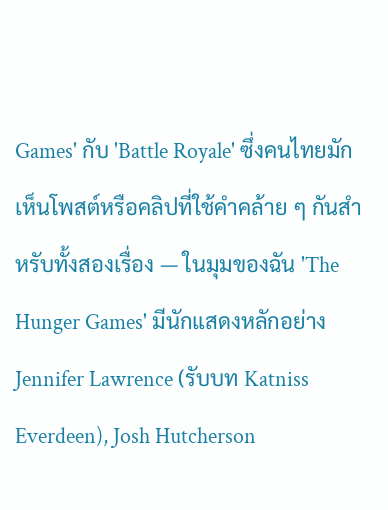Games' กับ 'Battle Royale' ซึ่งคนไทยมักเห็นโพสต์หรือคลิปที่ใช้คำคล้าย ๆ กันสำหรับทั้งสองเรื่อง — ในมุมของฉัน 'The Hunger Games' มีนักแสดงหลักอย่าง Jennifer Lawrence (รับบท Katniss Everdeen), Josh Hutcherson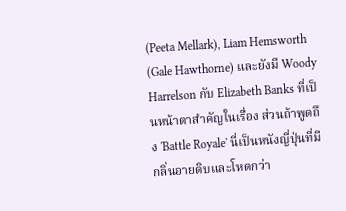(Peeta Mellark), Liam Hemsworth (Gale Hawthorne) และยังมี Woody Harrelson กับ Elizabeth Banks ที่เป็นหน้าตาสำคัญในเรื่อง ส่วนถ้าพูดถึง 'Battle Royale' นี่เป็นหนังญี่ปุ่นที่มีกลิ่นอายดิบและโหดกว่า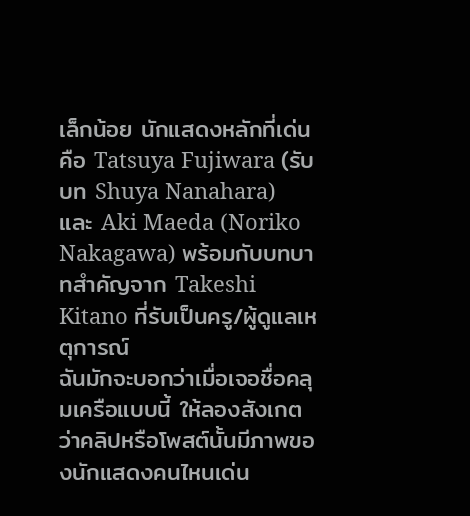เล็กน้อย นักแสดงหลักที่เด่นคือ Tatsuya Fujiwara (รับบท Shuya Nanahara) และ Aki Maeda (Noriko Nakagawa) พร้อมกับบทบาทสำคัญจาก Takeshi Kitano ที่รับเป็นครู/ผู้ดูแลเหตุการณ์
ฉันมักจะบอกว่าเมื่อเจอชื่อคลุมเครือแบบนี้ ให้ลองสังเกตว่าคลิปหรือโพสต์นั้นมีภาพของนักแสดงคนไหนเด่น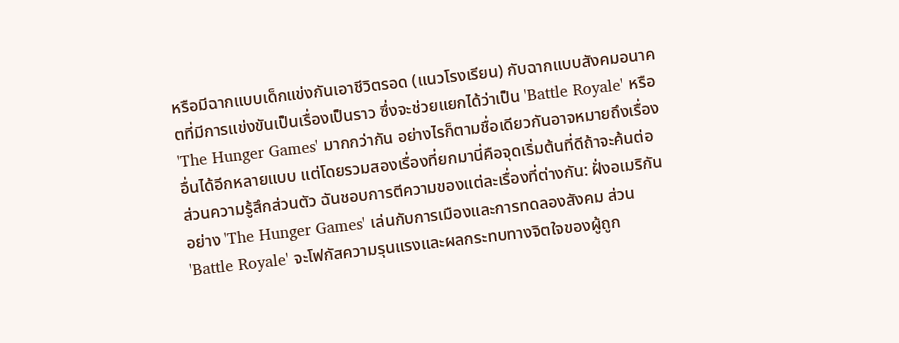หรือมีฉากแบบเด็กแข่งกันเอาชีวิตรอด (แนวโรงเรียน) กับฉากแบบสังคมอนาคตที่มีการแข่งขันเป็นเรื่องเป็นราว ซึ่งจะช่วยแยกได้ว่าเป็น 'Battle Royale' หรือ 'The Hunger Games' มากกว่ากัน อย่างไรก็ตามชื่อเดียวกันอาจหมายถึงเรื่องอื่นได้อีกหลายแบบ แต่โดยรวมสองเรื่องที่ยกมานี่คือจุดเริ่มต้นที่ดีถ้าจะค้นต่อ
ส่วนความรู้สึกส่วนตัว ฉันชอบการตีความของแต่ละเรื่องที่ต่างกัน: ฝั่งอเมริกันอย่าง 'The Hunger Games' เล่นกับการเมืองและการทดลองสังคม ส่วน 'Battle Royale' จะโฟกัสความรุนแรงและผลกระทบทางจิตใจของผู้ถูก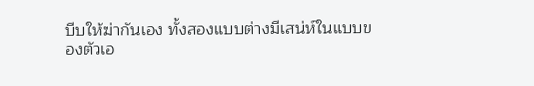บีบให้ฆ่ากันเอง ทั้งสองแบบต่างมีเสน่ห์ในแบบของตัวเอ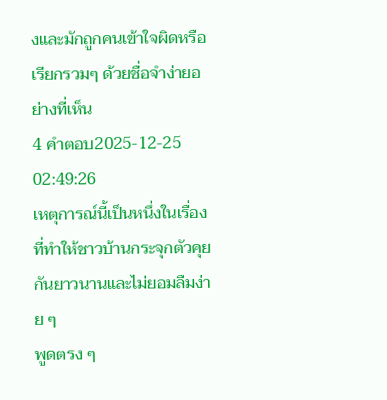งและมักถูกคนเข้าใจผิดหรือเรียกรวมๆ ด้วยชื่อจำง่ายอย่างที่เห็น
4 คำตอบ2025-12-25 02:49:26
เหตุการณ์นี้เป็นหนึ่งในเรื่องที่ทำให้ชาวบ้านกระจุกตัวคุยกันยาวนานและไม่ยอมลืมง่าย ๆ
พูดตรง ๆ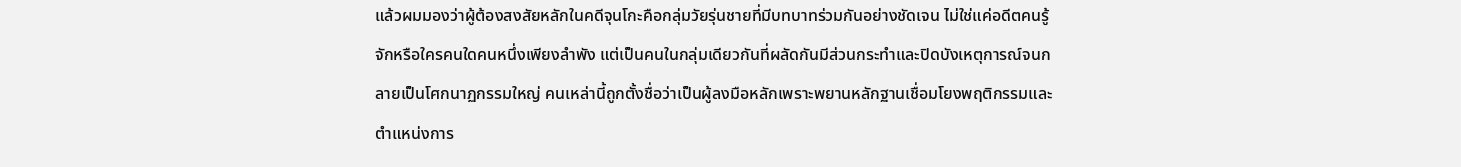แล้วผมมองว่าผู้ต้องสงสัยหลักในคดีจุนโกะคือกลุ่มวัยรุ่นชายที่มีบทบาทร่วมกันอย่างชัดเจน ไม่ใช่แค่อดีตคนรู้จักหรือใครคนใดคนหนึ่งเพียงลำพัง แต่เป็นคนในกลุ่มเดียวกันที่ผลัดกันมีส่วนกระทำและปิดบังเหตุการณ์จนกลายเป็นโศกนาฏกรรมใหญ่ คนเหล่านี้ถูกตั้งชื่อว่าเป็นผู้ลงมือหลักเพราะพยานหลักฐานเชื่อมโยงพฤติกรรมและตำแหน่งการ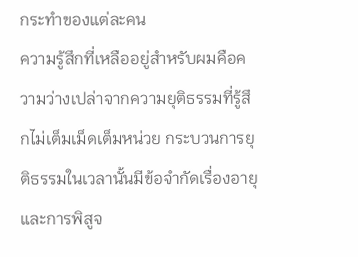กระทำของแต่ละคน
ความรู้สึกที่เหลืออยู่สำหรับผมคือความว่างเปล่าจากความยุติธรรมที่รู้สึกไม่เต็มเม็ดเต็มหน่วย กระบวนการยุติธรรมในเวลานั้นมีข้อจำกัดเรื่องอายุและการพิสูจ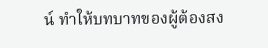น์ ทำให้บทบาทของผู้ต้องสง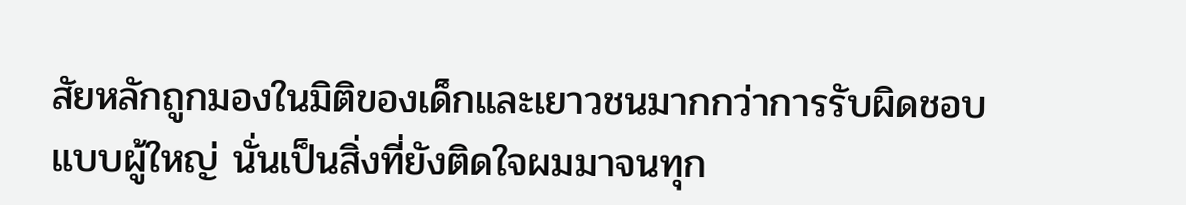สัยหลักถูกมองในมิติของเด็กและเยาวชนมากกว่าการรับผิดชอบแบบผู้ใหญ่ นั่นเป็นสิ่งที่ยังติดใจผมมาจนทุก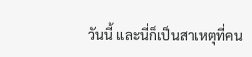วันนี้ และนี่ก็เป็นสาเหตุที่คน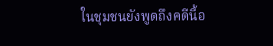ในชุมชนยังพูดถึงคดีนี้อ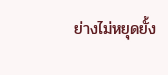ย่างไม่หยุดยั้ง